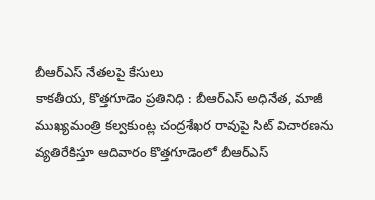బీఆర్ఎస్ నేతలపై కేసులు
కాకతీయ, కొత్తగూడెం ప్రతినిధి : బీఆర్ఎస్ అధినేత, మాజీ ముఖ్యమంత్రి కల్వకుంట్ల చంద్రశేఖర రావుపై సిట్ విచారణను వ్యతిరేకిస్తూ ఆదివారం కొత్తగూడెంలో బీఆర్ఎస్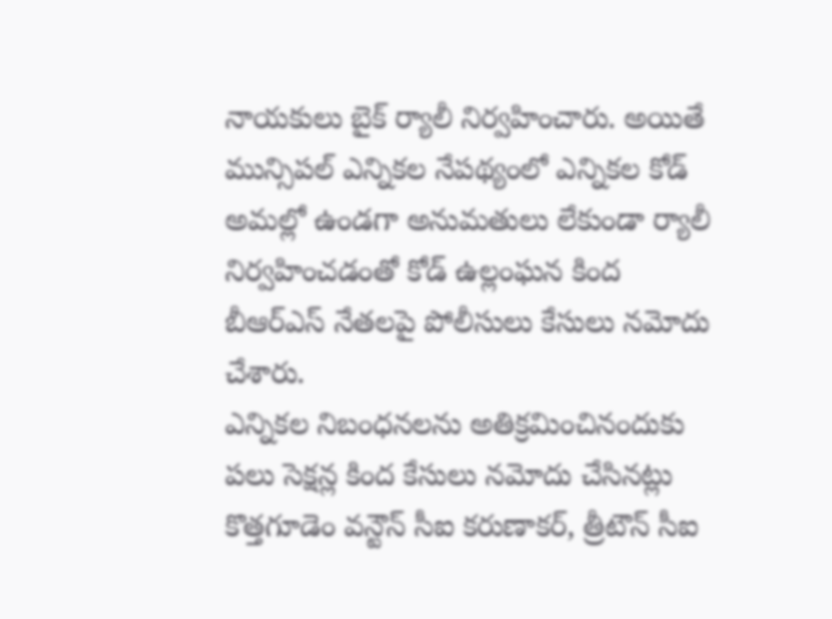నాయకులు బైక్ ర్యాలీ నిర్వహించారు. అయితే మున్సిపల్ ఎన్నికల నేపథ్యంలో ఎన్నికల కోడ్ అమల్లో ఉండగా అనుమతులు లేకుండా ర్యాలీ నిర్వహించడంతో కోడ్ ఉల్లంఘన కింద బీఆర్ఎస్ నేతలపై పోలీసులు కేసులు నమోదు చేశారు.
ఎన్నికల నిబంధనలను అతిక్రమించినందుకు పలు సెక్షన్ల కింద కేసులు నమోదు చేసినట్లు కొత్తగూడెం వన్టౌన్ సీఐ కరుణాకర్, త్రీటౌన్ సీఐ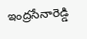ఇంద్రసేనారెడ్డి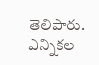తెలిపారు. ఎన్నికల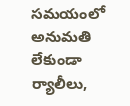సమయంలో అనుమతి లేకుండా ర్యాలీలు,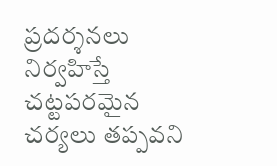ప్రదర్శనలు నిర్వహిస్తే చట్టపరమైన చర్యలు తప్పవని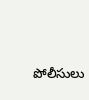పోలీసులు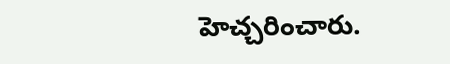హెచ్చరించారు.